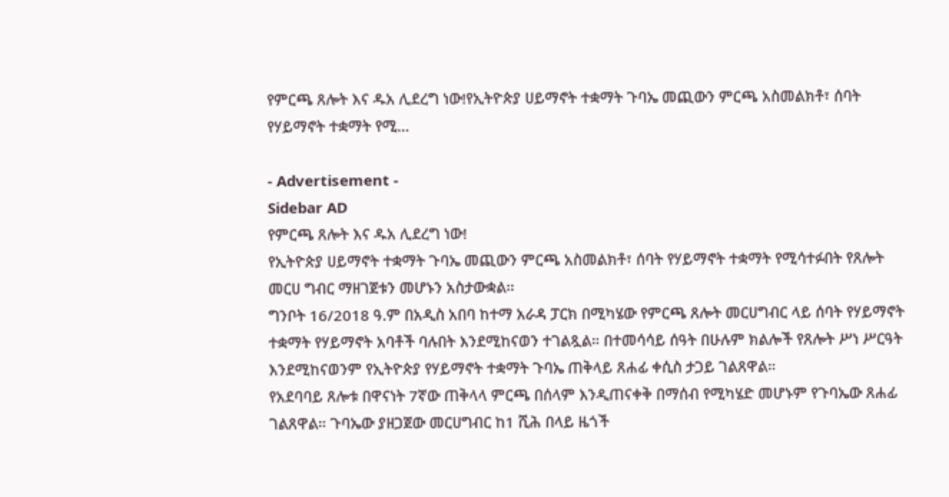የምርጫ ጸሎት እና ዱአ ሊደረግ ነው!የኢትዮጵያ ሀይማኖት ተቋማት ጉባኤ መጪውን ምርጫ አስመልክቶ፣ ሰባት የሃይማኖት ተቋማት የሚ…

- Advertisement -
Sidebar AD
የምርጫ ጸሎት እና ዱአ ሊደረግ ነው!
የኢትዮጵያ ሀይማኖት ተቋማት ጉባኤ መጪውን ምርጫ አስመልክቶ፣ ሰባት የሃይማኖት ተቋማት የሚሳተፉበት የጸሎት መርሀ ግብር ማዘገጀቱን መሆኑን አስታውቋል፡፡
ግንቦት 16/2018 ዓ.ም በአዲስ አበባ ከተማ አራዳ ፓርክ በሚካሄው የምርጫ ጸሎት መርሀግብር ላይ ሰባት የሃይማኖት ተቋማት የሃይማኖት አባቶች ባሉበት እንደሚከናወን ተገልጿል። በተመሳሳይ ሰዓት በሁሉም ክልሎች የጸሎት ሥነ ሥርዓት እንደሚከናወንም የኢትዮጵያ የሃይማኖት ተቋማት ጉባኤ ጠቅላይ ጸሐፊ ቀሲስ ታጋይ ገልጸዋል።
የአደባባይ ጸሎቱ በዋናነት 7ኛው ጠቅላላ ምርጫ በሰላም እንዲጠናቀቅ በማሰብ የሚካሄድ መሆኑም የጉባኤው ጸሐፊ ገልጸዋል። ጉባኤው ያዘጋጀው መርሀግብር ከ1 ሺሕ በላይ ዜጎች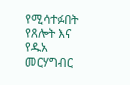የሚሳተፉበት የጸሎት እና የዱአ መርሃግብር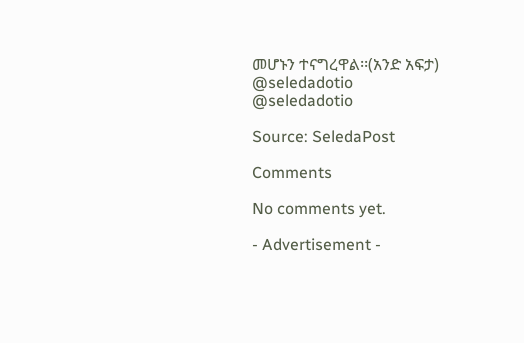መሆኑን ተናግረዋል፡፡(አንድ አፍታ)
@seledadotio
@seledadotio

Source: SeledaPost

Comments

No comments yet.

- Advertisement -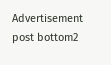Advertisement post bottom2